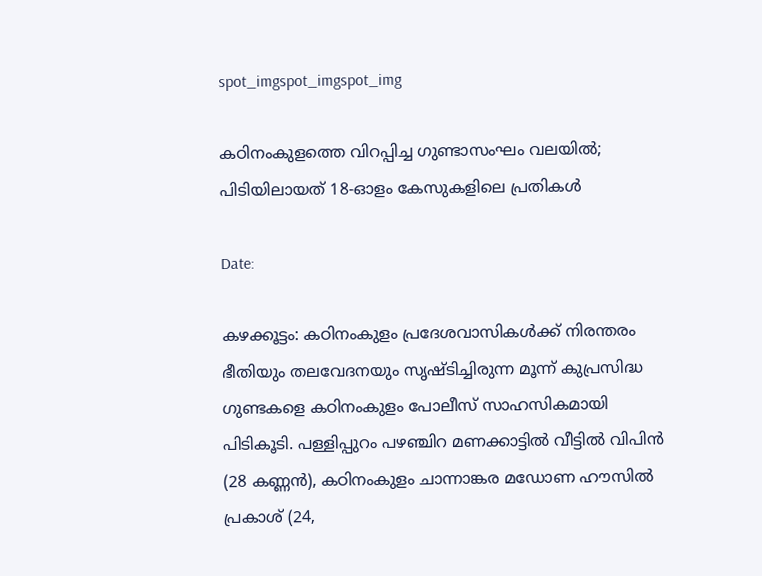spot_imgspot_imgspot_img

കഠിനംകുളത്തെ വിറപ്പിച്ച ഗുണ്ടാസംഘം വലയിൽ; പിടിയിലായത് 18-ഓളം കേസുകളിലെ പ്രതികൾ

Date:

കഴക്കൂട്ടം: കഠിനംകുളം പ്രദേശവാസികൾക്ക് നിരന്തരം ഭീതിയും തലവേദനയും സൃഷ്ടിച്ചിരുന്ന മൂന്ന് കുപ്രസിദ്ധ ഗുണ്ടകളെ കഠിനംകുളം പോലീസ് സാഹസികമായി പിടികൂടി. പള്ളിപ്പുറം പഴഞ്ചിറ മണക്കാട്ടിൽ വീട്ടിൽ വിപിൻ (28 കണ്ണൻ), കഠിനംകുളം ചാന്നാങ്കര മഡോണ ഹൗസിൽ പ്രകാശ് (24,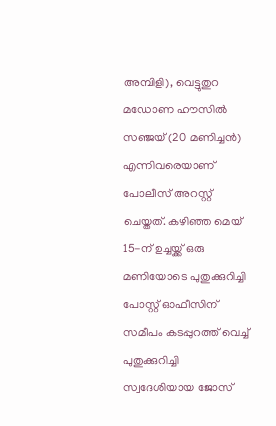അമ്പിളി), വെട്ടുതുറ മഡോണ ഹൗസിൽ സഞ്ജയ് (20 മണിച്ചൻ) എന്നിവരെയാണ് പോലീസ് അറസ്റ്റ് ചെയ്തത്. കഴിഞ്ഞ മെയ് 15-ന് ഉച്ചയ്ക്ക് ഒരു മണിയോടെ പുതുക്കുറിച്ചി പോസ്റ്റ് ഓഫീസിന് സമീപം കടപ്പുറത്ത് വെച്ച് പുതുക്കുറിച്ചി സ്വദേശിയായ ജോസ്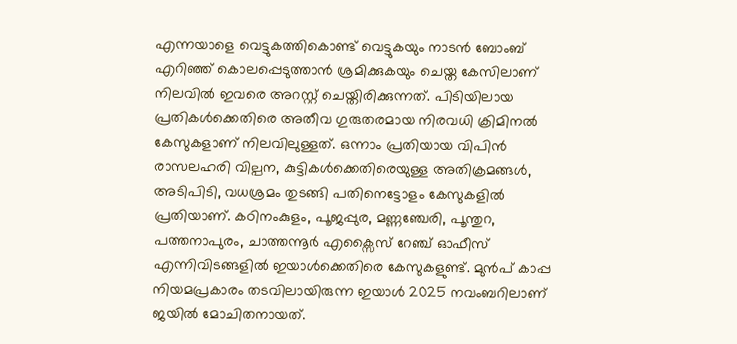എന്നയാളെ വെട്ടുകത്തികൊണ്ട് വെട്ടുകയും നാടൻ ബോംബ് എറിഞ്ഞ് കൊലപ്പെടുത്താൻ ശ്രമിക്കുകയും ചെയ്ത കേസിലാണ് നിലവിൽ ഇവരെ അറസ്റ്റ് ചെയ്തിരിക്കുന്നത്. പിടിയിലായ പ്രതികൾക്കെതിരെ അതീവ ഗുരുതരമായ നിരവധി ക്രിമിനൽ കേസുകളാണ് നിലവിലുള്ളത്. ഒന്നാം പ്രതിയായ വിപിൻ രാസലഹരി വില്പന, കുട്ടികൾക്കെതിരെയുള്ള അതിക്രമങ്ങൾ, അടിപിടി, വധശ്രമം തുടങ്ങി പതിനെട്ടോളം കേസുകളിൽ പ്രതിയാണ്. കഠിനംകുളം, പൂജപ്പുര, മണ്ണഞ്ചേരി, പൂന്തുറ, പത്തനാപുരം, ചാത്തന്നൂർ എക്സൈസ് റേഞ്ച് ഓഫീസ് എന്നിവിടങ്ങളിൽ ഇയാൾക്കെതിരെ കേസുകളുണ്ട്. മുൻപ് കാപ്പ നിയമപ്രകാരം തടവിലായിരുന്ന ഇയാൾ 2025 നവംബറിലാണ് ജയിൽ മോചിതനായത്.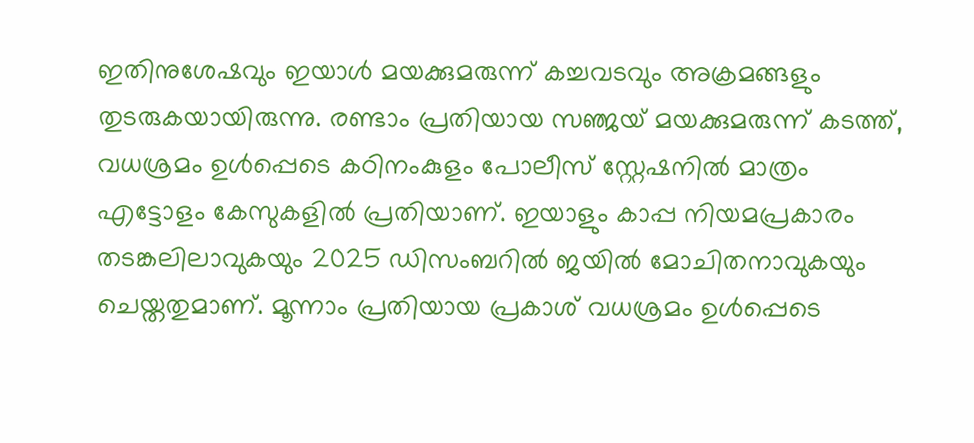ഇതിനുശേഷവും ഇയാൾ മയക്കുമരുന്ന് കച്ചവടവും അക്രമങ്ങളും തുടരുകയായിരുന്നു. രണ്ടാം പ്രതിയായ സഞ്ജയ് മയക്കുമരുന്ന് കടത്ത്, വധശ്രമം ഉൾപ്പെടെ കഠിനംകുളം പോലീസ് സ്റ്റേഷനിൽ മാത്രം എട്ടോളം കേസുകളിൽ പ്രതിയാണ്. ഇയാളും കാപ്പ നിയമപ്രകാരം തടങ്കലിലാവുകയും 2025 ഡിസംബറിൽ ജയിൽ മോചിതനാവുകയും ചെയ്തതുമാണ്. മൂന്നാം പ്രതിയായ പ്രകാശ് വധശ്രമം ഉൾപ്പെടെ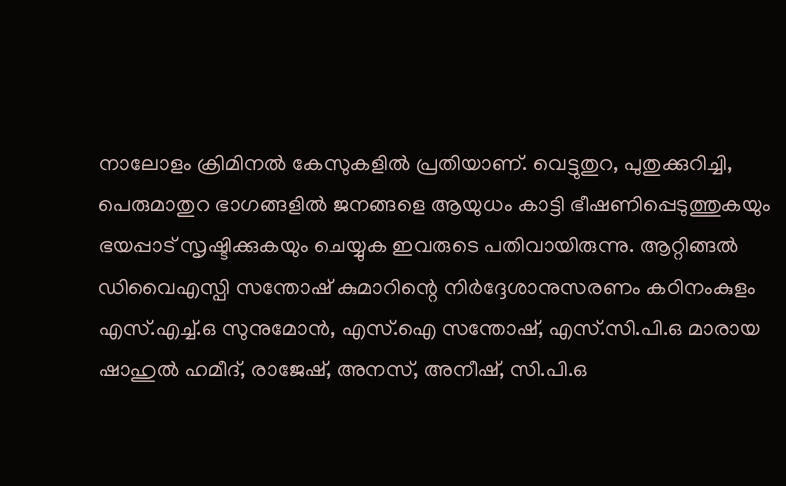നാലോളം ക്രിമിനൽ കേസുകളിൽ പ്രതിയാണ്. വെട്ടുതുറ, പുതുക്കുറിച്ചി, പെരുമാതുറ ഭാഗങ്ങളിൽ ജനങ്ങളെ ആയുധം കാട്ടി ഭീഷണിപ്പെടുത്തുകയും ഭയപ്പാട് സൃഷ്ടിക്കുകയും ചെയ്യുക ഇവരുടെ പതിവായിരുന്നു. ആറ്റിങ്ങൽ ഡിവൈഎസ്പി സന്തോഷ് കുമാറിന്റെ നിർദ്ദേശാനുസരണം കഠിനംകുളം എസ്.എച്ച്.ഒ സുനുമോൻ, എസ്.ഐ സന്തോഷ്, എസ്.സി.പി.ഒ മാരായ ഷാഹുൽ ഹമീദ്, രാജേഷ്, അനസ്, അനീഷ്, സി.പി.ഒ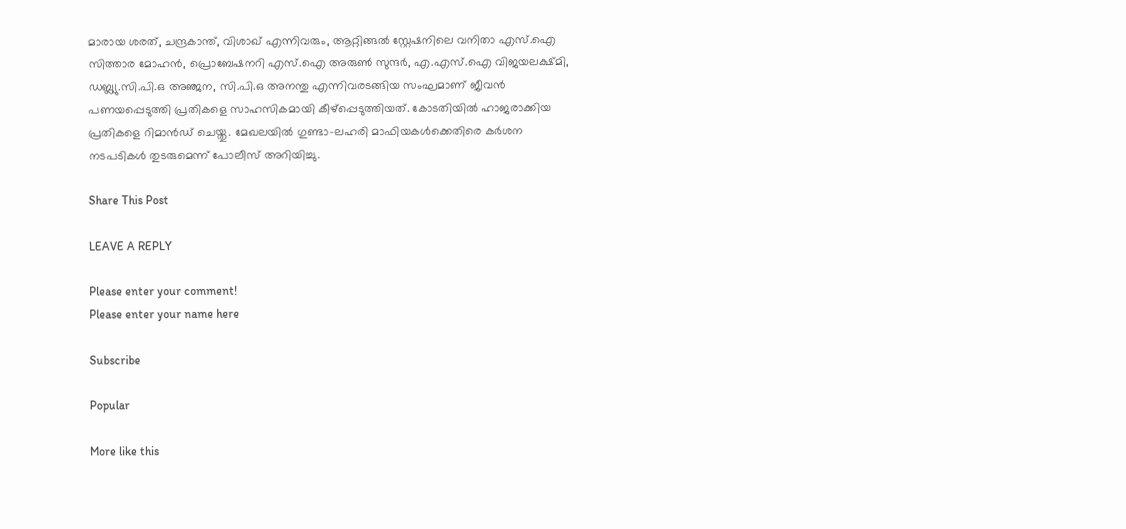മാരായ ശരത്, ചന്ദ്രകാന്ത്, വിശാഖ് എന്നിവരും, ആറ്റിങ്ങൽ സ്റ്റേഷനിലെ വനിതാ എസ്.ഐ സിത്താര മോഹൻ, പ്രൊബേഷനറി എസ്.ഐ അരുൺ സുന്ദർ, എ.എസ്.ഐ വിജയലക്ഷ്മി, ഡബ്ല്യു.സി.പി.ഒ അഞ്ജന, സി.പി.ഒ അനന്തു എന്നിവരടങ്ങിയ സംഘമാണ് ജീവൻ പണയപ്പെടുത്തി പ്രതികളെ സാഹസികമായി കീഴ്പ്പെടുത്തിയത്. കോടതിയിൽ ഹാജരാക്കിയ പ്രതികളെ റിമാൻഡ് ചെയ്തു. മേഖലയിൽ ഗുണ്ടാ-ലഹരി മാഫിയകൾക്കെതിരെ കർശന നടപടികൾ തുടരുമെന്ന് പോലീസ് അറിയിച്ചു.

Share This Post

LEAVE A REPLY

Please enter your comment!
Please enter your name here

Subscribe

Popular

More like this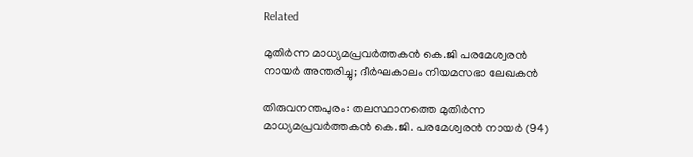Related

മുതിര്‍ന്ന മാധ്യമപ്രവര്‍ത്തകന്‍ കെ.ജി പരമേശ്വരന്‍ നായര്‍ അന്തരിച്ചു; ദീര്‍ഘകാലം നിയമസഭാ ലേഖകന്‍

തിരുവനന്തപുരം: തലസ്ഥാനത്തെ മുതിര്‍ന്ന മാധ്യമപ്രവര്‍ത്തകന്‍ കെ.ജി. പരമേശ്വരന്‍ നായര്‍ (94)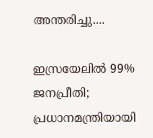അന്തരിച്ചു....

ഇസ്രയേലില്‍ 99% ജനപ്രീതി; പ്രധാനമന്ത്രിയായി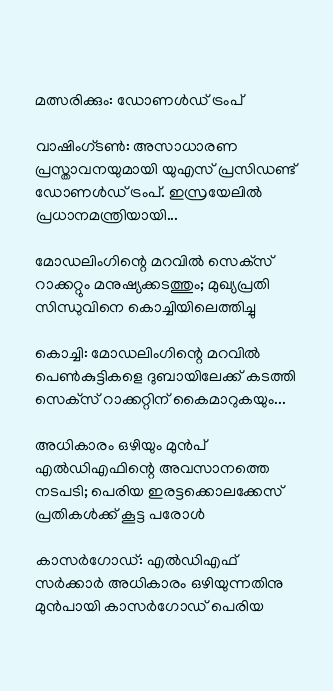മത്സരിക്കും: ഡോണള്‍ഡ് ട്രംപ്

വാഷിംഗ്ടണ്‍: അസാധാരണ പ്രസ്താവനയുമായി യുഎസ് പ്രസിഡണ്ട് ഡോണള്‍ഡ് ട്രംപ്. ഇസ്രയേലില്‍ പ്രധാനമന്ത്രിയായി...

മോഡലിംഗിന്റെ മറവില്‍ സെക്‌സ് റാക്കറ്റും മനുഷ്യക്കടത്തും; മുഖ്യപ്രതി സിന്ധുവിനെ കൊച്ചിയിലെത്തിച്ചു

കൊച്ചി: മോഡലിംഗിന്റെ മറവില്‍ പെണ്‍കുട്ടികളെ ദുബായിലേക്ക് കടത്തി സെക്‌സ് റാക്കറ്റിന് കൈമാറുകയും...

അധികാരം ഒഴിയും മുന്‍പ് എല്‍ഡിഎഫിന്റെ അവസാനത്തെ നടപടി; പെരിയ ഇരട്ടക്കൊലക്കേസ് പ്രതികള്‍ക്ക് കൂട്ട പരോള്‍

കാസര്‍ഗോഡ്: എല്‍ഡിഎഫ് സര്‍ക്കാര്‍ അധികാരം ഒഴിയുന്നതിനു മുന്‍പായി കാസര്‍ഗോഡ് പെരിയ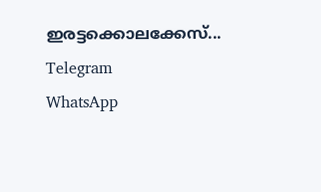ഇരട്ടക്കൊലക്കേസ്...
Telegram
WhatsApp